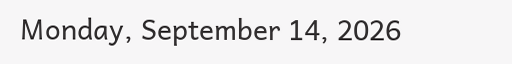Monday, September 14, 2026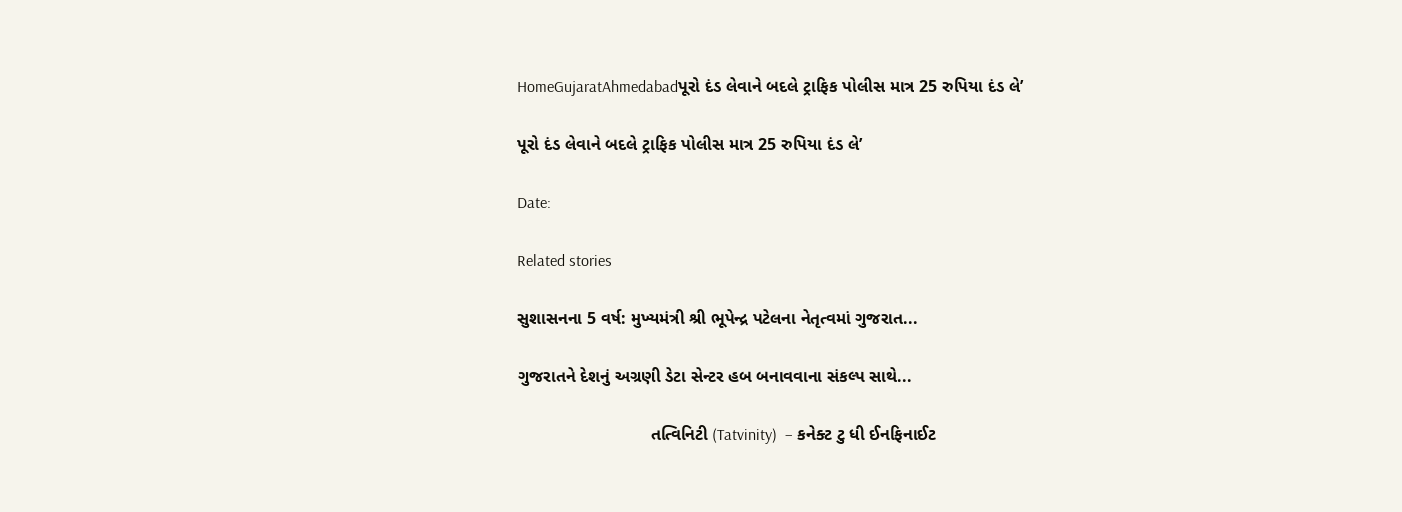HomeGujaratAhmedabadપૂરો દંડ લેવાને બદલે ટ્રાફિક પોલીસ માત્ર 25 રુપિયા દંડ લે’

પૂરો દંડ લેવાને બદલે ટ્રાફિક પોલીસ માત્ર 25 રુપિયા દંડ લે’

Date:

Related stories

સુશાસનના 5 વર્ષ: મુખ્યમંત્રી શ્રી ભૂપેન્દ્ર પટેલના નેતૃત્વમાં ગુજરાત...

ગુજરાતને દેશનું અગ્રણી ડેટા સેન્ટર હબ બનાવવાના સંકલ્પ સાથે...

                            તત્વિનિટી (Tatvinity)  – કનેક્ટ ટુ ધી ઈનફિનાઈટ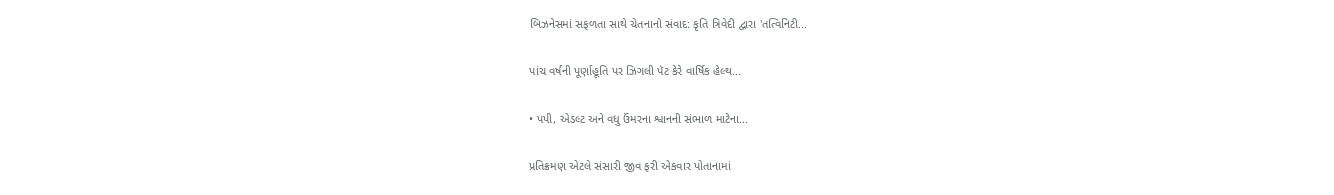બિઝનેસમાં સફળતા સાથે ચેતનાનો સંવાદ: કૃતિ ત્રિવેદી દ્વારા 'તત્વિનિટી...

પાંચ વર્ષની પૂર્ણાહૂતિ પર ઝિગલી પૅટ કેરે વાર્ષિક હેલ્થ...

• પપી, એડલ્ટ અને વધુ ઉંમરના શ્વાનની સંભાળ માટેના...

પ્રતિક્રમણ એટલે સંસારી જીવ ફરી એકવાર પોતાનામાં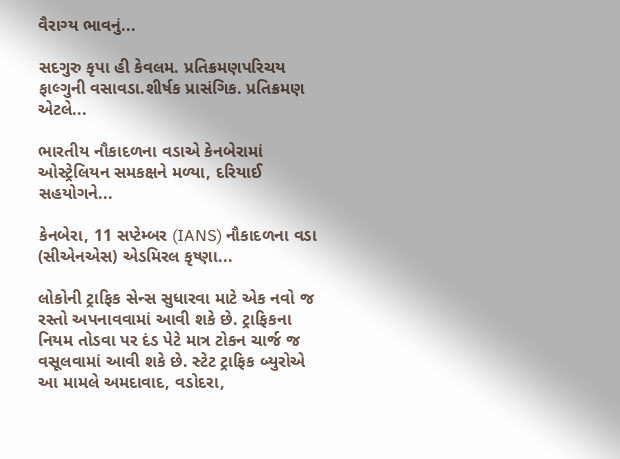વૈરાગ્ય ભાવનું...

સદગુરુ કૃપા હી કેવલમ. પ્રતિક્રમણપરિચય ફાલ્ગુની વસાવડા.શીર્ષક પ્રાસંગિક. પ્રતિક્રમણ એટલે...

ભારતીય નૌકાદળના વડાએ કેનબેરામાં ઓસ્ટ્રેલિયન સમકક્ષને મળ્યા, દરિયાઈ સહયોગને...

કેનબેરા, 11 સપ્ટેમ્બર (IANS) નૌકાદળના વડા (સીએનએસ) એડમિરલ કૃષ્ણા...

લોકોની ટ્રાફિક સેન્સ સુધારવા માટે એક નવો જ રસ્તો અપનાવવામાં આવી શકે છે. ટ્રાફિકના નિયમ તોડવા પર દંડ પેટે માત્ર ટોકન ચાર્જ જ વસૂલવામાં આવી શકે છે. સ્ટેટ ટ્રાફિક બ્યુરોએ આ મામલે અમદાવાદ, વડોદરા,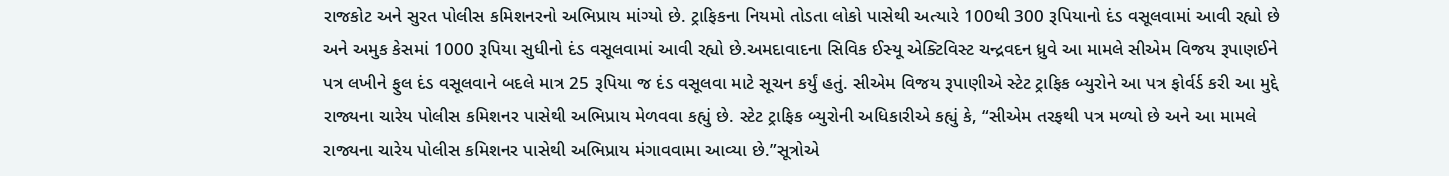રાજકોટ અને સુરત પોલીસ કમિશનરનો અભિપ્રાય માંગ્યો છે. ટ્રાફિકના નિયમો તોડતા લોકો પાસેથી અત્યારે 100થી 300 રૂપિયાનો દંડ વસૂલવામાં આવી રહ્યો છે અને અમુક કેસમાં 1000 રૂપિયા સુધીનો દંડ વસૂલવામાં આવી રહ્યો છે.અમદાવાદના સિવિક ઈસ્યૂ એક્ટિવિસ્ટ ચન્દ્રવદન ધ્રુવે આ મામલે સીએમ વિજય રૂપાણઈને પત્ર લખીને ફુલ દંડ વસૂલવાને બદલે માત્ર 25 રૂપિયા જ દંડ વસૂલવા માટે સૂચન કર્યું હતું. સીએમ વિજય રૂપાણીએ સ્ટેટ ટ્રાફિક બ્યુરોને આ પત્ર ફોર્વર્ડ કરી આ મુદ્દે રાજ્યના ચારેય પોલીસ કમિશનર પાસેથી અભિપ્રાય મેળવવા કહ્યું છે. સ્ટેટ ટ્રાફિક બ્યુરોની અધિકારીએ કહ્યું કે, “સીએમ તરફથી પત્ર મળ્યો છે અને આ મામલે રાજ્યના ચારેય પોલીસ કમિશનર પાસેથી અભિપ્રાય મંગાવવામા આવ્યા છે.”સૂત્રોએ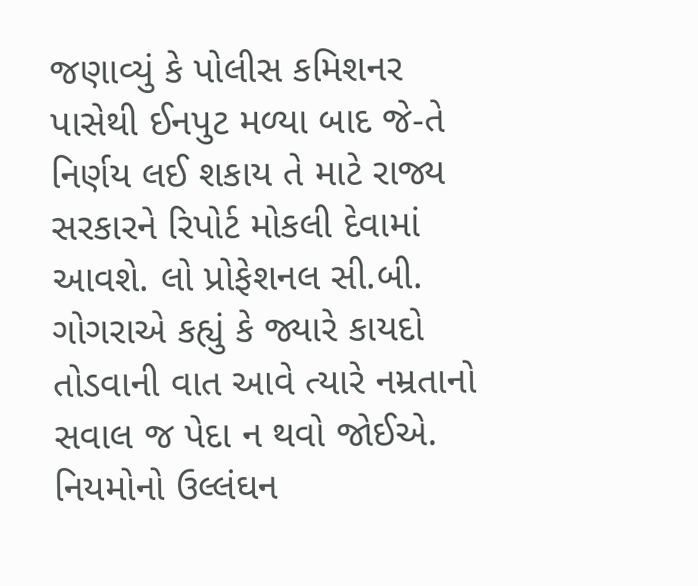જણાવ્યું કે પોલીસ કમિશનર પાસેથી ઈનપુટ મળ્યા બાદ જે-તે નિર્ણય લઈ શકાય તે માટે રાજ્ય સરકારને રિપોર્ટ મોકલી દેવામાં આવશે. લો પ્રોફેશનલ સી.બી. ગોગરાએ કહ્યું કે જ્યારે કાયદો તોડવાની વાત આવે ત્યારે નમ્રતાનો સવાલ જ પેદા ન થવો જોઈએ. નિયમોનો ઉલ્લંઘન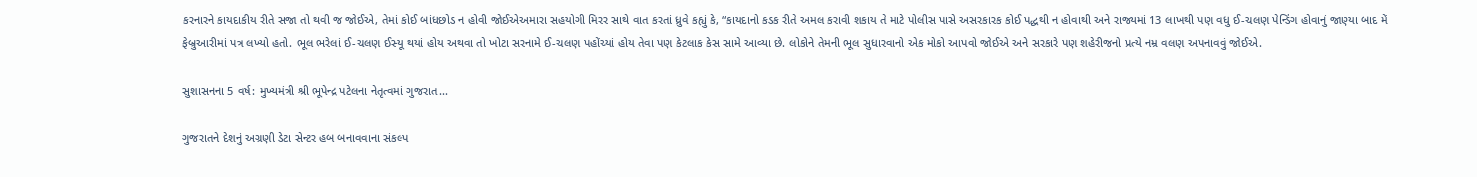કરનારને કાયદાકીય રીતે સજા તો થવી જ જોઈએ, તેમાં કોઈ બાંધછોડ ન હોવી જોઈએઅમારા સહયોગી મિરર સાથે વાત કરતાં ધ્રુવે કહ્યું કે, “કાયદાનો કડક રીતે અમલ કરાવી શકાય તે માટે પોલીસ પાસે અસરકારક કોઈ પદ્ધથી ન હોવાથી અને રાજ્યમાં 13 લાખથી પણ વધુ ઈ-ચલણ પેન્ડિંગ હોવાનું જાણ્યા બાદ મેં ફેબ્રુઆરીમાં પત્ર લખ્યો હતો. ભૂલ ભરેલાં ઈ-ચલણ ઈસ્યૂ થયાં હોય અથવા તો ખોટા સરનામે ઈ-ચલણ પહોંચ્યાં હોય તેવા પણ કેટલાક કેસ સામે આવ્યા છે. લોકોને તેમની ભૂલ સુધારવાનો એક મોકો આપવો જોઈએ અને સરકારે પણ શહેરીજનો પ્રત્યે નમ્ર વલણ અપનાવવું જોઈએ.

સુશાસનના 5 વર્ષ: મુખ્યમંત્રી શ્રી ભૂપેન્દ્ર પટેલના નેતૃત્વમાં ગુજરાત...

ગુજરાતને દેશનું અગ્રણી ડેટા સેન્ટર હબ બનાવવાના સંકલ્પ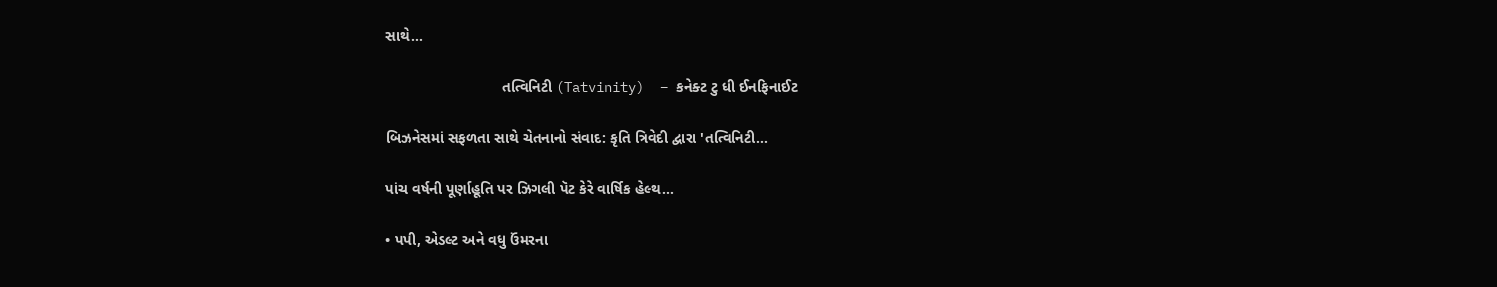સાથે...

                            તત્વિનિટી (Tatvinity)  – કનેક્ટ ટુ ધી ઈનફિનાઈટ

બિઝનેસમાં સફળતા સાથે ચેતનાનો સંવાદ: કૃતિ ત્રિવેદી દ્વારા 'તત્વિનિટી...

પાંચ વર્ષની પૂર્ણાહૂતિ પર ઝિગલી પૅટ કેરે વાર્ષિક હેલ્થ...

• પપી, એડલ્ટ અને વધુ ઉંમરના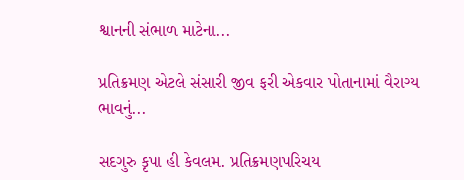શ્વાનની સંભાળ માટેના...

પ્રતિક્રમણ એટલે સંસારી જીવ ફરી એકવાર પોતાનામાં વૈરાગ્ય ભાવનું...

સદગુરુ કૃપા હી કેવલમ. પ્રતિક્રમણપરિચય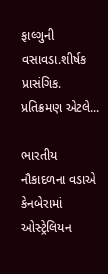ફાલ્ગુની વસાવડા.શીર્ષક પ્રાસંગિક. પ્રતિક્રમણ એટલે...

ભારતીય નૌકાદળના વડાએ કેનબેરામાં ઓસ્ટ્રેલિયન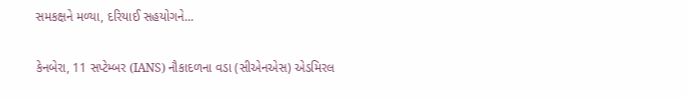સમકક્ષને મળ્યા, દરિયાઈ સહયોગને...

કેનબેરા, 11 સપ્ટેમ્બર (IANS) નૌકાદળના વડા (સીએનએસ) એડમિરલ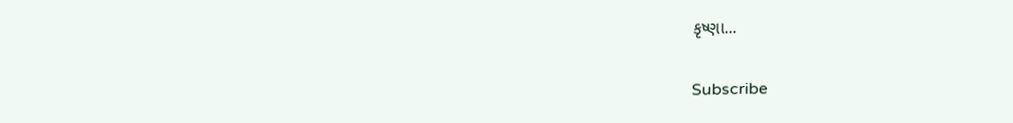કૃષ્ણા...

Subscribe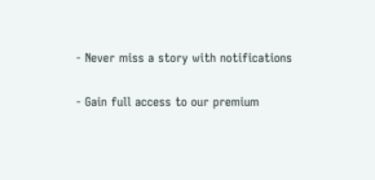- Never miss a story with notifications

- Gain full access to our premium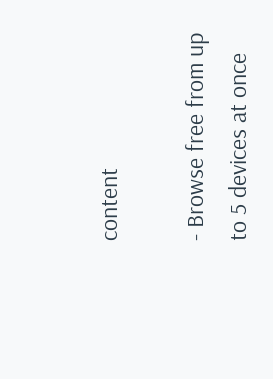content

- Browse free from up to 5 devices at once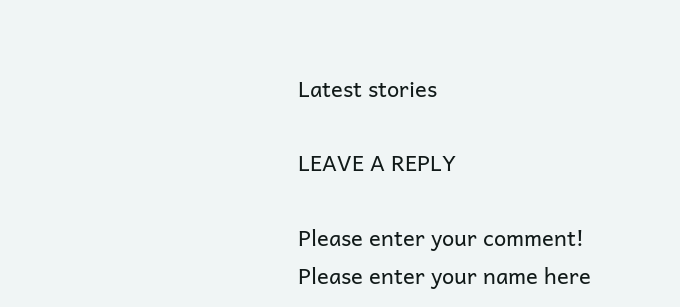Latest stories

LEAVE A REPLY

Please enter your comment!
Please enter your name here